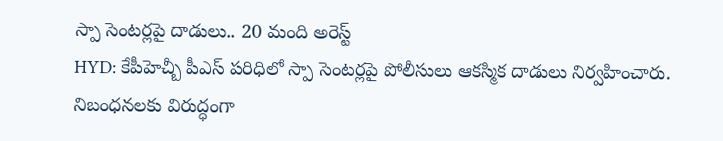స్పా సెంటర్లపై దాడులు.. 20 మంది అరెస్ట్
HYD: కేపీహెచ్బీ పీఎస్ పరిధిలో స్పా సెంటర్లపై పోలీసులు ఆకస్మిక దాడులు నిర్వహించారు. నిబంధనలకు విరుద్ధంగా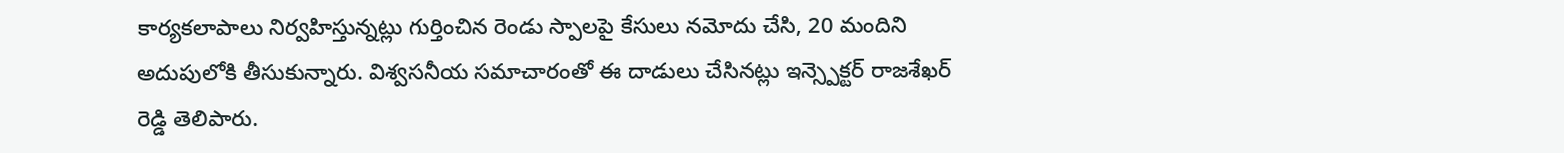కార్యకలాపాలు నిర్వహిస్తున్నట్లు గుర్తించిన రెండు స్పాలపై కేసులు నమోదు చేసి, 20 మందిని అదుపులోకి తీసుకున్నారు. విశ్వసనీయ సమాచారంతో ఈ దాడులు చేసినట్లు ఇన్స్పెక్టర్ రాజశేఖర్ రెడ్డి తెలిపారు.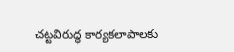చట్టవిరుద్ధ కార్యకలాపాలకు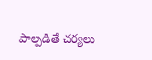పాల్పడితే చర్యలు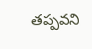తప్పవని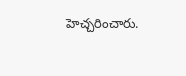హెచ్చరించారు.